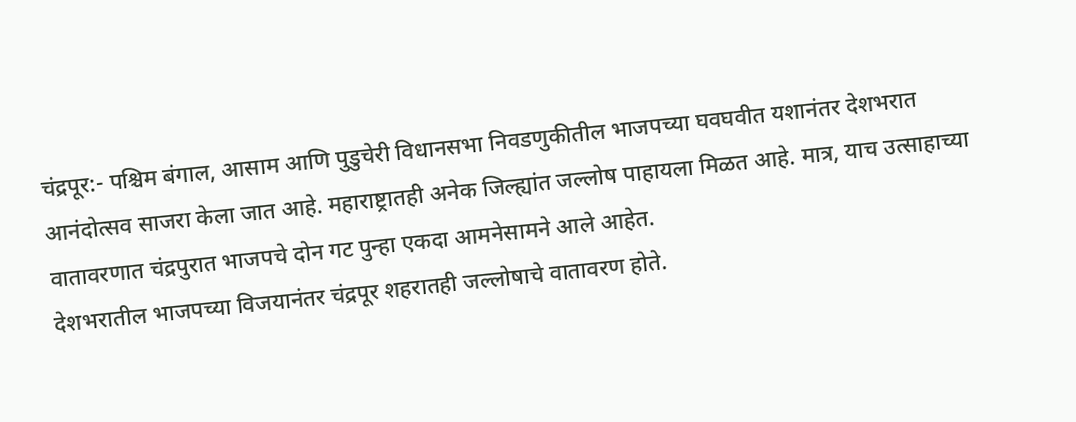चंद्रपूर:- पश्चिम बंगाल, आसाम आणि पुडुचेरी विधानसभा निवडणुकीतील भाजपच्या घवघवीत यशानंतर देशभरात आनंदोत्सव साजरा केला जात आहे. महाराष्ट्रातही अनेक जिल्ह्यांत जल्लोष पाहायला मिळत आहे. मात्र, याच उत्साहाच्या वातावरणात चंद्रपुरात भाजपचे दोन गट पुन्हा एकदा आमनेसामने आले आहेत.
देशभरातील भाजपच्या विजयानंतर चंद्रपूर शहरातही जल्लोषाचे वातावरण होते.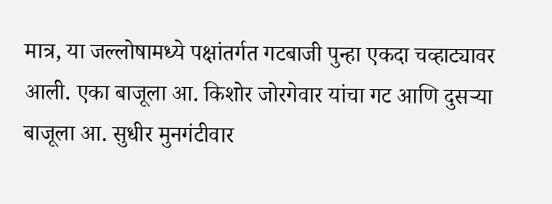मात्र, या जल्लोषामध्ये पक्षांतर्गत गटबाजी पुन्हा एकदा चव्हाट्यावर आली. एका बाजूला आ. किशोर जोरगेवार यांचा गट आणि दुसऱ्या बाजूला आ. सुधीर मुनगंटीवार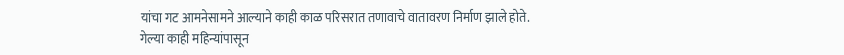यांचा गट आमनेसामने आल्याने काही काळ परिसरात तणावाचे वातावरण निर्माण झाले होते.
गेल्या काही महिन्यांपासून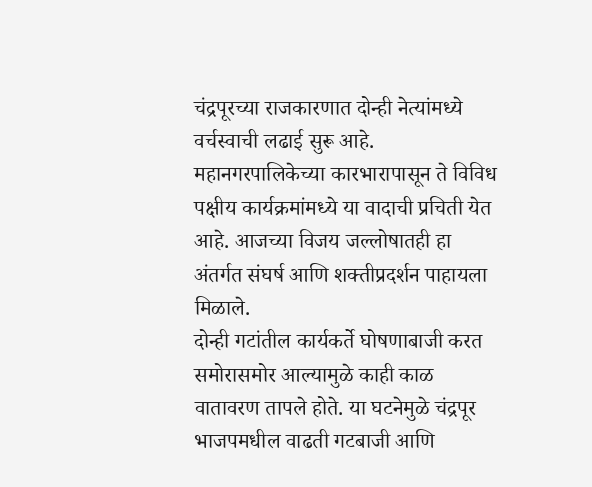चंद्रपूरच्या राजकारणात दोन्ही नेत्यांमध्ये वर्चस्वाची लढाई सुरू आहे. महानगरपालिकेच्या कारभारापासून ते विविध पक्षीय कार्यक्रमांमध्ये या वादाची प्रचिती येत आहे. आजच्या विजय जल्लोषातही हा अंतर्गत संघर्ष आणि शक्तीप्रदर्शन पाहायला मिळाले.
दोन्ही गटांतील कार्यकर्ते घोषणाबाजी करत समोरासमोर आल्यामुळे काही काळ वातावरण तापले होते. या घटनेमुळे चंद्रपूर भाजपमधील वाढती गटबाजी आणि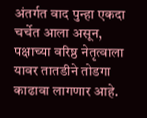अंतर्गत वाद पुन्हा एकदा चर्चेत आला असून, पक्षाच्या वरिष्ठ नेतृत्वाला यावर तातडीने तोडगा काढावा लागणार आहे.